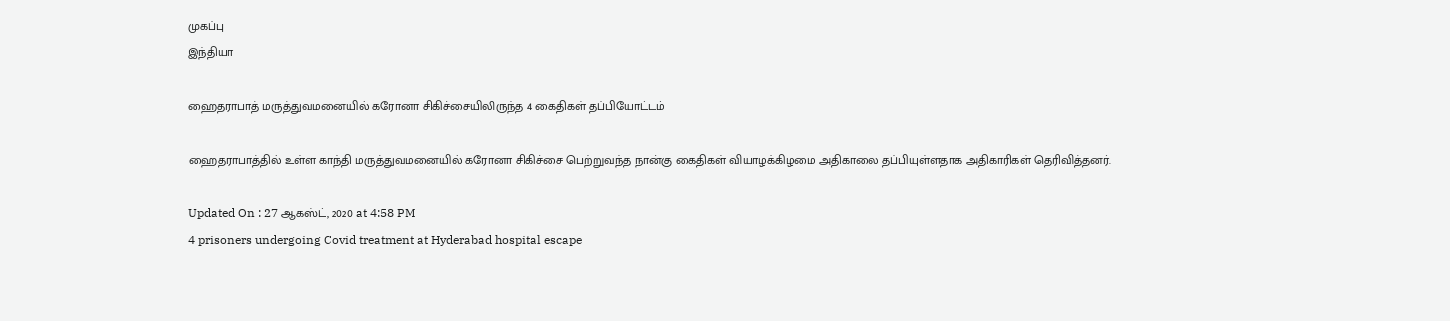முகப்பு
இந்தியா

ஹைதராபாத் மருத்துவமனையில் கரோனா சிகிச்சையிலிருந்த 4 கைதிகள் தப்பியோட்டம்

ஹைதராபாத்தில் உள்ள காந்தி மருத்துவமனையில் கரோனா சிகிச்சை பெற்றுவந்த நான்கு கைதிகள் வியாழக்கிழமை அதிகாலை தப்பியுள்ளதாக அதிகாரிகள் தெரிவித்தனர்.

Updated On : 27 ஆகஸ்ட், 2020 at 4:58 PM
4 prisoners undergoing Covid treatment at Hyderabad hospital escape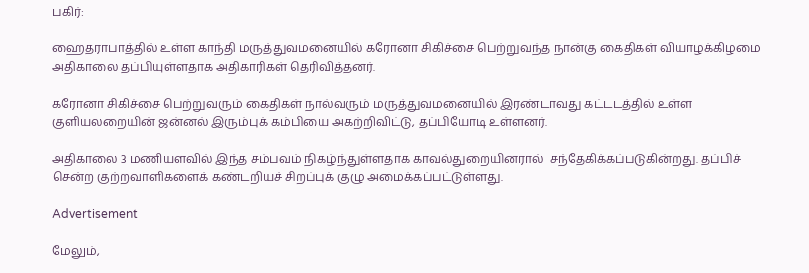பகிர்:

ஹைதராபாத்தில் உள்ள காந்தி மருத்துவமனையில் கரோனா சிகிச்சை பெற்றுவந்த நான்கு கைதிகள் வியாழக்கிழமை அதிகாலை தப்பியுள்ளதாக அதிகாரிகள் தெரிவித்தனர்.

கரோனா சிகிச்சை பெற்றுவரும் கைதிகள் நால்வரும் மருத்துவமனையில் இரண்டாவது கட்டடத்தில் உள்ள குளியலறையின் ஜன்னல் இரும்புக் கம்பியை அகற்றிவிட்டு, தப்பியோடி உள்ளனர்.

அதிகாலை 3 மணியளவில் இந்த சம்பவம் நிகழ்ந்துள்ளதாக காவல்துறையினரால்  சந்தேகிக்கப்படுகின்றது. தப்பிச் சென்ற குற்றவாளிகளைக் கண்டறியச் சிறப்புக் குழு அமைக்கப்பட்டுள்ளது.

Advertisement

மேலும்,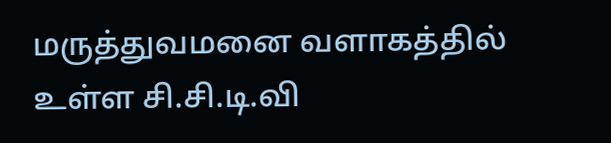மருத்துவமனை வளாகத்தில் உள்ள சி.சி.டி.வி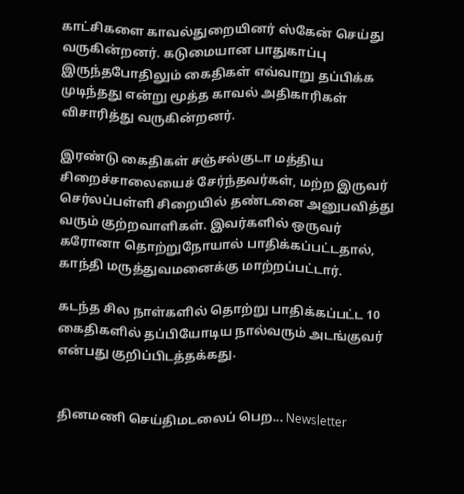காட்சிகளை காவல்துறையினர் ஸ்கேன் செய்து வருகின்றனர். கடுமையான பாதுகாப்பு இருந்தபோதிலும் கைதிகள் எவ்வாறு தப்பிக்க முடிந்தது என்று மூத்த காவல் அதிகாரிகள் விசாரித்து வருகின்றனர்.

இரண்டு கைதிகள் சஞ்சல்குடா மத்திய சிறைச்சாலையைச் சேர்ந்தவர்கள், மற்ற இருவர் செர்லப்பள்ளி சிறையில் தண்டனை அனுபவித்து வரும் குற்றவாளிகள். இவர்களில் ஒருவர் கரோனா தொற்றுநோயால் பாதிக்கப்பட்டதால், காந்தி மருத்துவமனைக்கு மாற்றப்பட்டார்.

கடந்த சில நாள்களில் தொற்று பாதிக்கப்பட்ட 10 கைதிகளில் தப்பியோடிய நால்வரும் அடங்குவர் என்பது குறிப்பிடத்தக்கது.


தினமணி செய்திமடலைப் பெற... Newsletter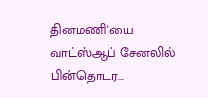தினமணி'யை வாட்ஸ்ஆப் சேனலில் பின்தொடர...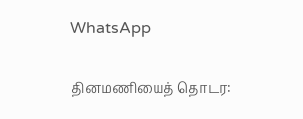WhatsApp

தினமணியைத் தொடர: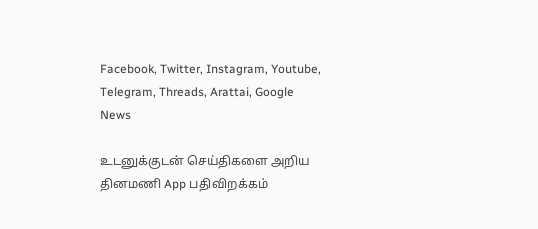Facebook, Twitter, Instagram, Youtube, Telegram, Threads, Arattai, Google News

உடனுக்குடன் செய்திகளை அறிய தினமணி App பதிவிறக்கம்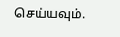செய்யவும்.